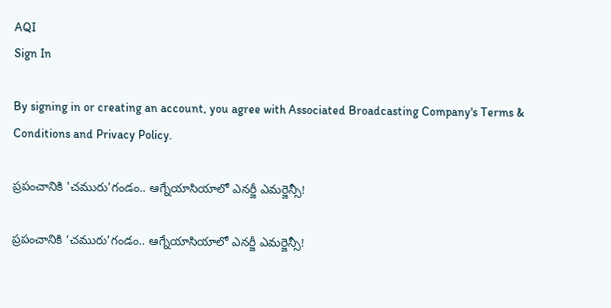AQI
Sign In

By signing in or creating an account, you agree with Associated Broadcasting Company's Terms & Conditions and Privacy Policy.

ప్రపంచానికి 'చమురు'గండం.. ఆగ్నేయాసియాలో ఎనర్జీ ఎమర్జెన్సీ!

ప్రపంచానికి ‘చమురు’గండం.. ఆగ్నేయాసియాలో ఎనర్జీ ఎమర్జెన్సీ!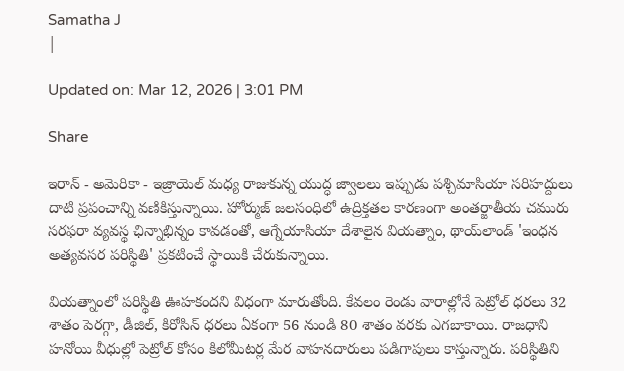Samatha J
|

Updated on: Mar 12, 2026 | 3:01 PM

Share

ఇరాన్ - అమెరికా - ఇజ్రాయెల్ మధ్య రాజుకున్న యుద్ధ జ్వాలలు ఇప్పుడు పశ్చిమాసియా సరిహద్దులు దాటి ప్రపంచాన్ని వణికిస్తున్నాయి. హోర్ముజ్ జలసంధిలో ఉద్రిక్తతల కారణంగా అంతర్జాతీయ చమురు సరఫరా వ్యవస్థ ఛిన్నాభిన్నం కావడంతో, ఆగ్నేయాసియా దేశాలైన వియత్నాం, థాయ్‌లాండ్ 'ఇంధన అత్యవసర పరిస్థితి' ప్రకటించే స్థాయికి చేరుకున్నాయి.

వియత్నాంలో పరిస్థితి ఊహకందని విధంగా మారుతోంది. కేవలం రెండు వారాల్లోనే పెట్రోల్ ధరలు 32 శాతం పెరగ్గా, డీజిల్, కిరోసిన్ ధరలు ఏకంగా 56 నుండి 80 శాతం వరకు ఎగబాకాయి. రాజధాని హనోయి వీధుల్లో పెట్రోల్ కోసం కిలోమీటర్ల మేర వాహనదారులు పడిగాపులు కాస్తున్నారు. పరిస్థితిని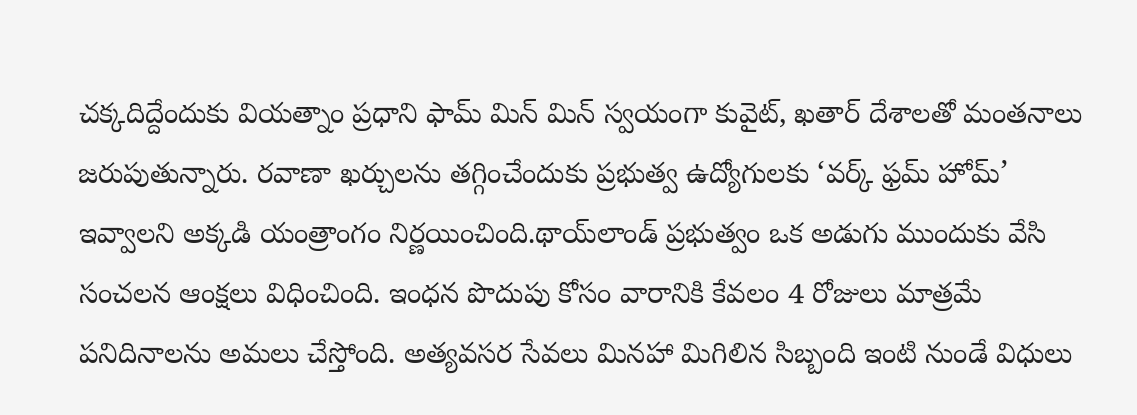చక్కదిద్దేందుకు వియత్నాం ప్రధాని ఫామ్ మిన్ మిన్ స్వయంగా కువైట్, ఖతార్ దేశాలతో మంతనాలు జరుపుతున్నారు. రవాణా ఖర్చులను తగ్గించేందుకు ప్రభుత్వ ఉద్యోగులకు ‘వర్క్ ఫ్రమ్ హోమ్’ ఇవ్వాలని అక్కడి యంత్రాంగం నిర్ణయించింది.థాయ్‌లాండ్ ప్రభుత్వం ఒక అడుగు ముందుకు వేసి సంచలన ఆంక్షలు విధించింది. ఇంధన పొదుపు కోసం వారానికి కేవలం 4 రోజులు మాత్రమే పనిదినాలను అమలు చేస్తోంది. అత్యవసర సేవలు మినహా మిగిలిన సిబ్బంది ఇంటి నుండే విధులు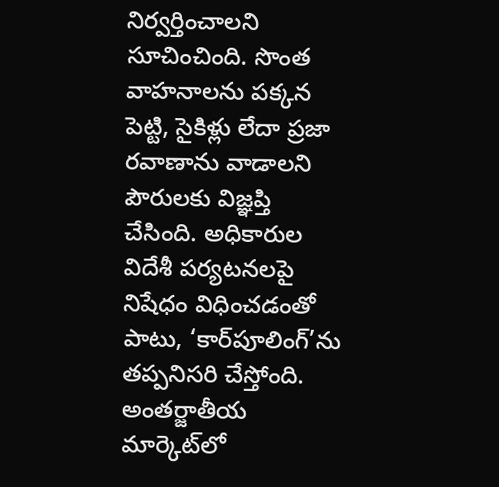నిర్వర్తించాలని సూచించింది. సొంత వాహనాలను పక్కన పెట్టి, సైకిళ్లు లేదా ప్రజా రవాణాను వాడాలని పౌరులకు విజ్ఞప్తి చేసింది. అధికారుల విదేశీ పర్యటనలపై నిషేధం విధించడంతో పాటు, ‘కార్‌పూలింగ్’ను తప్పనిసరి చేస్తోంది. అంతర్జాతీయ మార్కెట్‌లో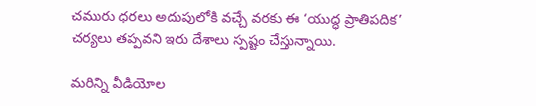చమురు ధరలు అదుపులోకి వచ్చే వరకు ఈ ‘యుద్ధ ప్రాతిపదిక’ చర్యలు తప్పవని ఇరు దేశాలు స్పష్టం చేస్తున్నాయి.

మరిన్ని వీడియోల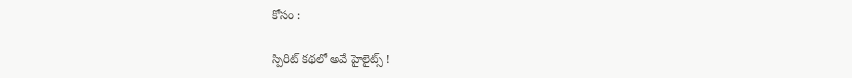కోసం :

స్పిరిట్‌ కథలో అవే హైలైట్స్ !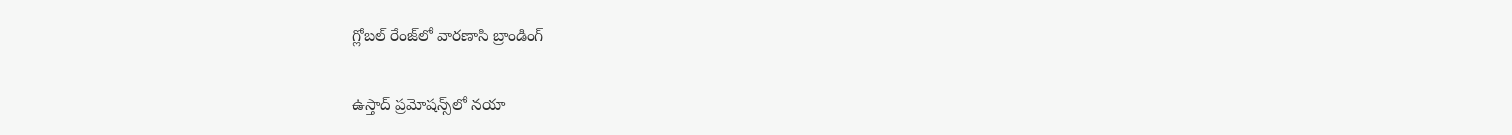గ్లోబల్‌ రేంజ్‌లో వారణాసి బ్రాండింగ్‌

ఉస్తాద్‌ ప్రమోషన్స్‌లో నయా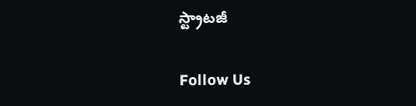స్ట్రాటజీ

Follow Us